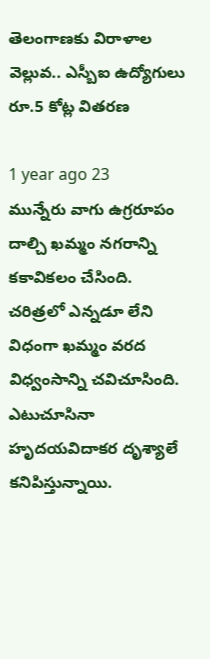తెలంగాణకు విరాళాల వెల్లువ.. ఎస్బీఐ ఉద్యోగులు రూ.5 కోట్ల వితరణ

1 year ago 23
మున్నేరు వాగు ఉగ్రరూపం దాల్చి ఖమ్మం నగరాన్ని కకావికలం చేసింది. చరిత్రలో ఎన్నడూ లేని విధంగా ఖమ్మం వరద విధ్వంసాన్ని చవిచూసింది. ఎటుచూసినా హృదయవిదాకర దృశ్యాలే కనిపిస్తున్నాయి.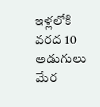ఇళ్లలోకి వరద 10 అడుగులు మేర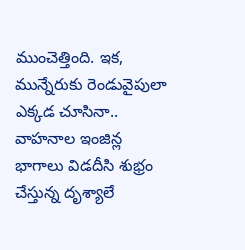ముంచెత్తింది. ఇక, మున్నేరుకు రెండువైపులా ఎక్కడ చూసినా.. వాహనాల ఇంజిన్ల భాగాలు విడదీసి శుభ్రం చేస్తున్న దృశ్యాలే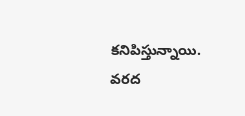కనిపిస్తున్నాయి. వరద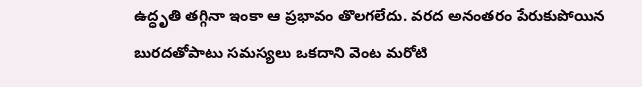ఉద్ధృతి తగ్గినా ఇంకా ఆ ప్రభావం తొలగలేదు. వరద అనంతరం పేరుకుపోయిన బురదతోపాటు సమస్యలు ఒకదాని వెంట మరోటి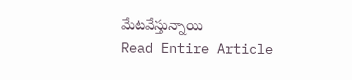మేటవేస్తున్నాయి
Read Entire Article